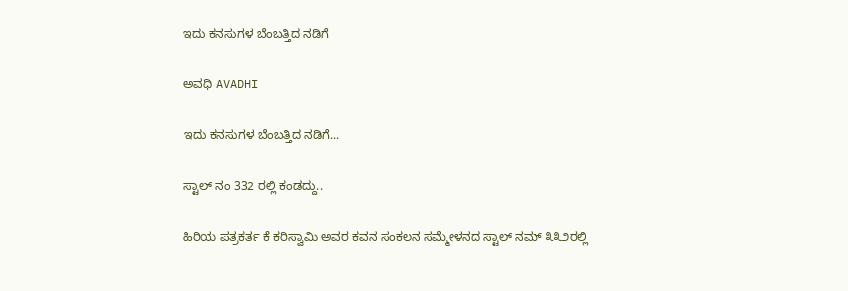ಇದು ಕನಸುಗಳ ಬೆಂಬತ್ತಿದ ನಡಿಗೆ‍

ಅವಧಿ AVADHI

ಇದು ಕನಸುಗಳ ಬೆಂಬತ್ತಿದ ನಡಿಗೆ...

ಸ್ಟಾಲ್ ನಂ 332 ರಲ್ಲಿ ಕಂಡದ್ದು..

ಹಿರಿಯ ಪತ್ರಕರ್ತ ಕೆ ಕರಿಸ್ವಾಮಿ ಅವರ ಕವನ ಸಂಕಲನ ಸಮ್ಮೇಳನದ ಸ್ಟಾಲ್ ನಮ್ ೩೩೨ರಲ್ಲಿ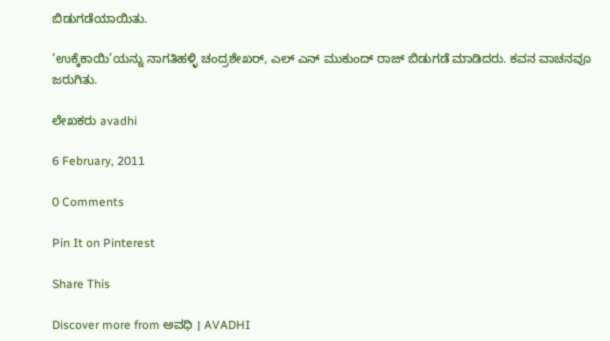ಬಿಡುಗಡೆಯಾಯಿತು.

‘ಉಕ್ಕೆಕಾಯಿ’ಯನ್ನು ನಾಗತಿಹಳ್ಳಿ ಚಂದ್ರಶೇಖರ್, ಎಲ್ ಎನ್ ಮುಕುಂದ್ ರಾಜ್ ಬಿಡುಗಡೆ ಮಾಡಿದರು. ಕವನ ವಾಚನವೂ ಜರುಗಿತು.

ಲೇಖಕರು avadhi

6 February, 2011

0 Comments

Pin It on Pinterest

Share This

Discover more from ಅವಧಿ । AVADHI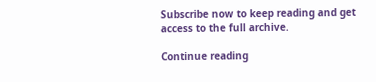Subscribe now to keep reading and get access to the full archive.

Continue reading